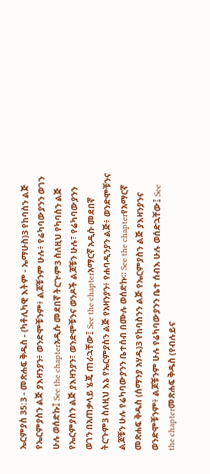ኤርምያስ 35:3 - መጽሐፍ ቅዱስ - (ካቶሊካዊ እትም - ኤማሁስ)3 የከባስን ልጅ የኤርምያስን ልጅ ያእዛንያን፥ ወንድሞቹንም፥ ልጆቹንም ሁሉ፥ የሬካባውያንን ወገን ሁሉ ወሰድኩ፤ See the chapterአዲሱ መደበኛ ትርጒም3 ስለዚህ የካባስን ልጅ የኤርምያስን ልጅ ያእዛንያን፣ ወንድሞቹንና ወንዶች ልጆቹን ሁሉ፣ የሬካባውያንን ወገን በአጠቃላይ ሄጄ ጠራኋቸው፤ See the chapterአማርኛ አዲሱ መደበኛ ትርጉም3 ስለዚህ እኔ የኤርምያስን ልጅ የአዛንያን፥ የሐባዲንያን ልጅ፥ ወንድሞቹንና ልጆቹን ሁሉ የሬካባውያንን ቤተሰብ በሙሉ ወሰድኩ። See the chapterየአማርኛ መጽሐፍ ቅዱስ (ሰማንያ አሃዱ)3 የከባስንን ልጅ የኤርምያስን ልጅ ያእዛንያንና ወንድሞቹንም፥ ልጆቹንም ሁሉ የሬካባውያንን ቤተ ሰብእ ሁሉ ወሰድኋቸው፤ See the chapterመጽሐፍ ቅዱስ (የብሉይና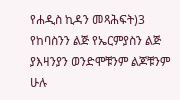የሐዲስ ኪዳን መጻሕፍት)3 የከባስንን ልጅ የኤርምያስን ልጅ ያእዛንያን ወንድሞቹንም ልጆቹንም ሁሉ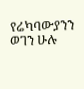የሬካባውያንን ወገን ሁሉ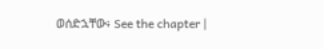ወሰድኋቸው፥ See the chapter |